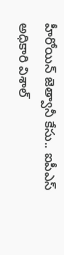హీరోయిన్ జెత్వానీ కేసు.. ఐపీఎస్ అధికారి విశాల్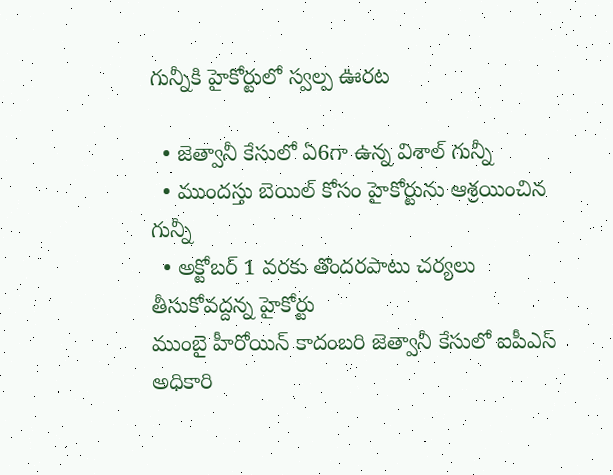గున్నీకి హైకోర్టులో స్వల్ప ఊరట

  • జెత్వానీ కేసులో ఏ6గా ఉన్న విశాల్ గున్నీ
  • ముందస్తు బెయిల్ కోసం హైకోర్టును ఆశ్రయించిన గున్నీ
  • అక్టోబర్ 1 వరకు తొందరపాటు చర్యలు తీసుకోవద్దన్న హైకోర్టు
ముంబై హీరోయిన్ కాదంబరి జెత్వానీ కేసులో ఐపీఎస్ అధికారి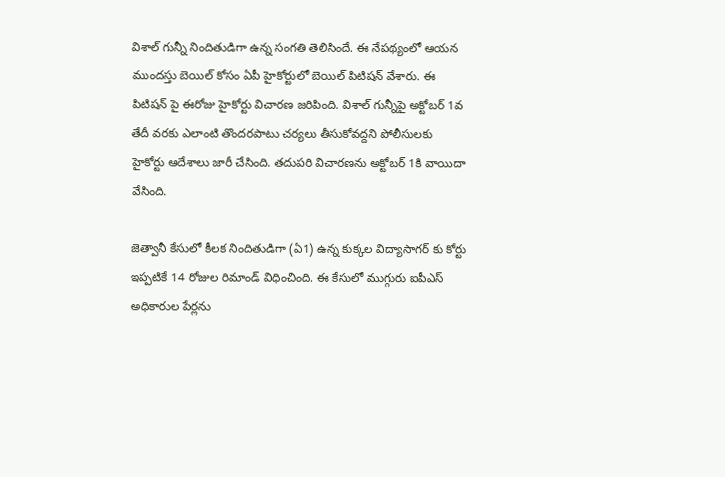విశాల్ గున్నీ నిందితుడిగా ఉన్న సంగతి తెలిసిందే. ఈ నేపథ్యంలో ఆయన ముందస్తు బెయిల్ కోసం ఏపీ హైకోర్టులో బెయిల్ పిటిషన్ వేశారు. ఈ పిటిషన్ పై ఈరోజు హైకోర్టు విచారణ జరిపింది. విశాల్ గున్నీపై అక్టోబర్ 1వ తేదీ వరకు ఎలాంటి తొందరపాటు చర్యలు తీసుకోవద్దని పోలీసులకు హైకోర్టు ఆదేశాలు జారీ చేసింది. తదుపరి విచారణను అక్టోబర్ 1కి వాయిదా వేసింది.

జెత్వానీ కేసులో కీలక నిందితుడిగా (ఏ1) ఉన్న కుక్కల విద్యాసాగర్ కు కోర్టు ఇప్పటికే 14 రోజుల రిమాండ్ విధించింది. ఈ కేసులో ముగ్గురు ఐపీఎస్ అధికారుల పేర్లను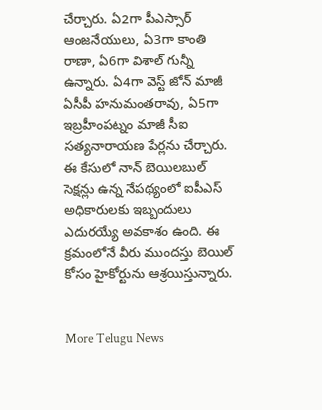చేర్చారు. ఏ2గా పీఎస్సార్ ఆంజనేయులు, ఏ3గా కాంతి రాణా, ఏ6గా విశాల్ గున్నీ ఉన్నారు. ఏ4గా వెస్ట్ జోన్ మాజీ ఏసీపీ హనుమంతరావు, ఏ5గా ఇబ్రహీంపట్నం మాజీ సీఐ సత్యనారాయణ పేర్లను చేర్చారు. ఈ కేసులో నాన్ బెయిలబుల్ సెక్షన్లు ఉన్న నేపథ్యంలో ఐపీఎస్ అధికారులకు ఇబ్బందులు ఎదురయ్యే అవకాశం ఉంది. ఈ క్రమంలోనే వీరు ముందస్తు బెయిల్ కోసం హైకోర్టును ఆశ్రయిస్తున్నారు.


More Telugu News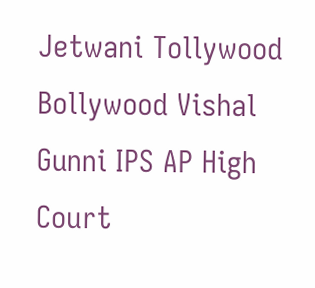Jetwani Tollywood Bollywood Vishal Gunni IPS AP High Court